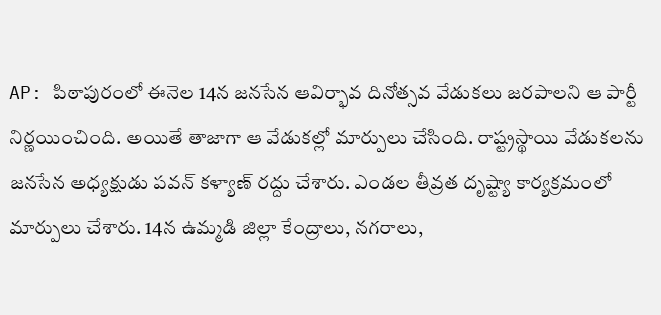AP: పిఠాపురంలో ఈనెల 14న జనసేన ఆవిర్భావ దినోత్సవ వేడుకలు జరపాలని ఆ పార్టీ నిర్ణయించింది. అయితే తాజాగా ఆ వేడుకల్లో మార్పులు చేసింది. రాష్ట్రస్థాయి వేడుకలను జనసేన అధ్యక్షుడు పవన్ కళ్యాణ్ రద్దు చేశారు. ఎండల తీవ్రత దృష్ట్యా కార్యక్రమంలో మార్పులు చేశారు. 14న ఉమ్మడి జిల్లా కేంద్రాలు, నగరాలు,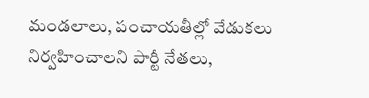మండలాలు, పంచాయతీల్లో వేడుకలు నిర్వహించాలని పార్టీ నేతలు,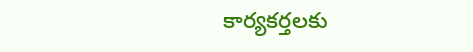కార్యకర్తలకు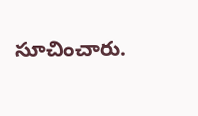సూచించారు.